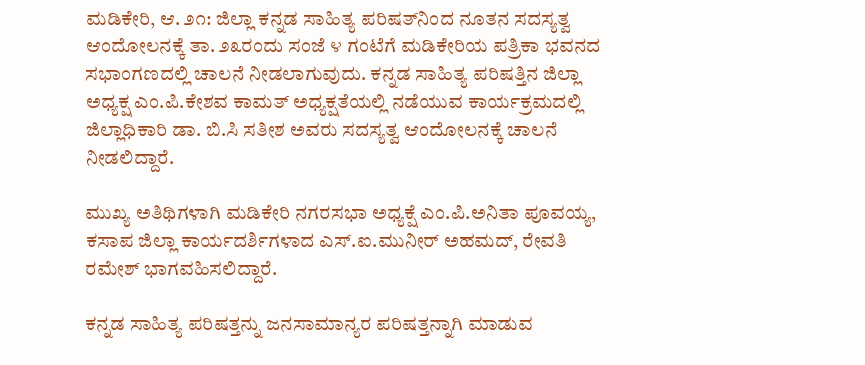ಮಡಿಕೇರಿ, ಆ. ೨೧: ಜಿಲ್ಲಾ ಕನ್ನಡ ಸಾಹಿತ್ಯ ಪರಿಷತ್‌ನಿಂದ ನೂತನ ಸದಸ್ಯತ್ವ ಆಂದೋಲನಕ್ಕೆ ತಾ. ೨೩ರಂದು ಸಂಜೆ ೪ ಗಂಟೆಗೆ ಮಡಿಕೇರಿಯ ಪತ್ರಿಕಾ ಭವನದ ಸಭಾಂಗಣದಲ್ಲಿ ಚಾಲನೆ ನೀಡಲಾಗುವುದು. ಕನ್ನಡ ಸಾಹಿತ್ಯ ಪರಿಷತ್ತಿನ ಜಿಲ್ಲಾ ಅಧ್ಯಕ್ಷ ಎಂ.ಪಿ.ಕೇಶವ ಕಾಮತ್ ಅಧ್ಯಕ್ಷತೆಯಲ್ಲಿ ನಡೆಯುವ ಕಾರ್ಯಕ್ರಮದಲ್ಲಿ ಜಿಲ್ಲಾಧಿಕಾರಿ ಡಾ. ಬಿ.ಸಿ ಸತೀಶ ಅವರು ಸದಸ್ಯತ್ವ ಆಂದೋಲನಕ್ಕೆ ಚಾಲನೆ ನೀಡಲಿದ್ದಾರೆ.

ಮುಖ್ಯ ಅತಿಥಿಗಳಾಗಿ ಮಡಿಕೇರಿ ನಗರಸಭಾ ಅಧ್ಯಕ್ಷೆ ಎಂ.ಪಿ.ಅನಿತಾ ಪೂವಯ್ಯ, ಕಸಾಪ ಜಿಲ್ಲಾ ಕಾರ್ಯದರ್ಶಿಗಳಾದ ಎಸ್.ಐ.ಮುನೀರ್ ಅಹಮದ್, ರೇವತಿ ರಮೇಶ್ ಭಾಗವಹಿಸಲಿದ್ದಾರೆ.

ಕನ್ನಡ ಸಾಹಿತ್ಯ ಪರಿಷತ್ತನ್ನು ಜನಸಾಮಾನ್ಯರ ಪರಿಷತ್ತನ್ನಾಗಿ ಮಾಡುವ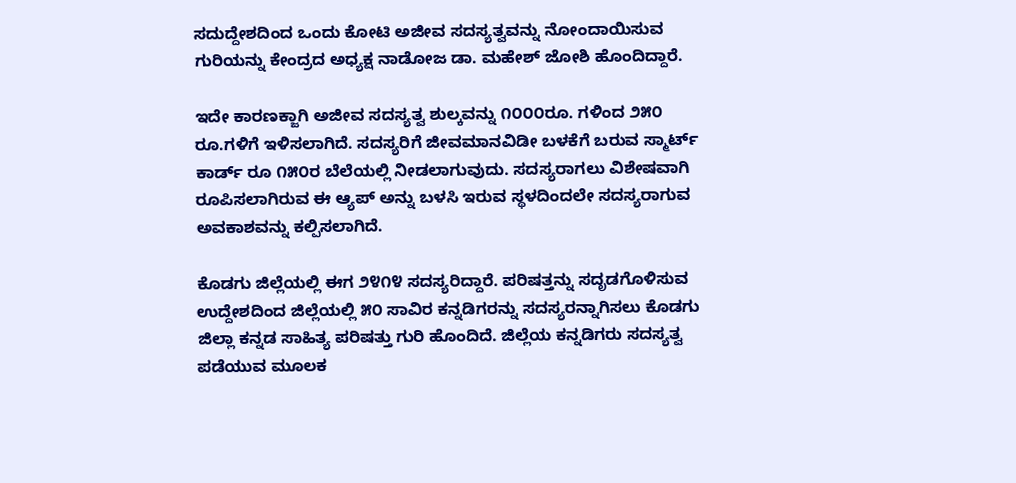ಸದುದ್ದೇಶದಿಂದ ಒಂದು ಕೋಟಿ ಅಜೀವ ಸದಸ್ಯತ್ವವನ್ನು ನೋಂದಾಯಿಸುವ ಗುರಿಯನ್ನು ಕೇಂದ್ರದ ಅಧ್ಯಕ್ಷ ನಾಡೋಜ ಡಾ. ಮಹೇಶ್ ಜೋಶಿ ಹೊಂದಿದ್ದಾರೆ.

ಇದೇ ಕಾರಣಕ್ಜಾಗಿ ಅಜೀವ ಸದಸ್ಯತ್ವ ಶುಲ್ಕವನ್ನು ೧೦೦೦ರೂ. ಗಳಿಂದ ೨೫೦ ರೂ.ಗಳಿಗೆ ಇಳಿಸಲಾಗಿದೆ. ಸದಸ್ಯರಿಗೆ ಜೀವಮಾನವಿಡೀ ಬಳಕೆಗೆ ಬರುವ ಸ್ಮಾರ್ಟ್ ಕಾರ್ಡ್ ರೂ ೧೫೦ರ ಬೆಲೆಯಲ್ಲಿ ನೀಡಲಾಗುವುದು. ಸದಸ್ಯರಾಗಲು ವಿಶೇಷವಾಗಿ ರೂಪಿಸಲಾಗಿರುವ ಈ ಆ್ಯಪ್ ಅನ್ನು ಬಳಸಿ ಇರುವ ಸ್ಥಳದಿಂದಲೇ ಸದಸ್ಯರಾಗುವ ಅವಕಾಶವನ್ನು ಕಲ್ಪಿಸಲಾಗಿದೆ.

ಕೊಡಗು ಜಿಲ್ಲೆಯಲ್ಲಿ ಈಗ ೨೪೧೪ ಸದಸ್ಯರಿದ್ದಾರೆ. ಪರಿಷತ್ತನ್ನು ಸದೃಡಗೊಳಿಸುವ ಉದ್ದೇಶದಿಂದ ಜಿಲ್ಲೆಯಲ್ಲಿ ೫೦ ಸಾವಿರ ಕನ್ನಡಿಗರನ್ನು ಸದಸ್ಯರನ್ನಾಗಿಸಲು ಕೊಡಗು ಜಿಲ್ಲಾ ಕನ್ನಡ ಸಾಹಿತ್ಯ ಪರಿಷತ್ತು ಗುರಿ ಹೊಂದಿದೆ. ಜಿಲ್ಲೆಯ ಕನ್ನಡಿಗರು ಸದಸ್ಯತ್ವ ಪಡೆಯುವ ಮೂಲಕ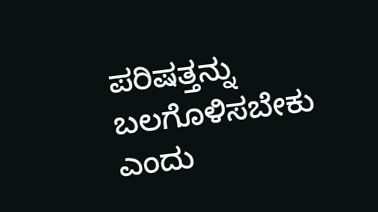ಪರಿಷತ್ತನ್ನು ಬಲಗೊಳಿಸಬೇಕು ಎಂದು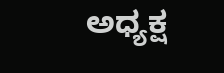ಅಧ್ಯಕ್ಷ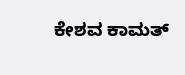ಕೇಶವ ಕಾಮತ್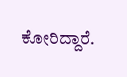ಕೋರಿದ್ದಾರೆ.